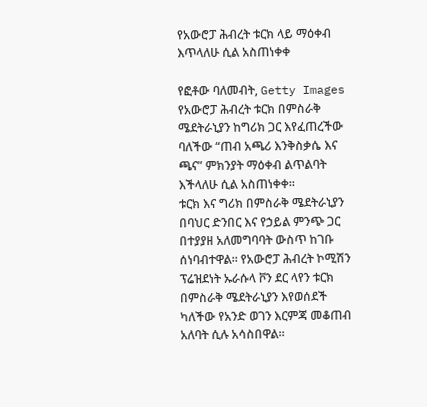የአውሮፓ ሕብረት ቱርክ ላይ ማዕቀብ እጥላለሁ ሲል አስጠነቀቀ

የፎቶው ባለመብት, Getty Images
የአውሮፓ ሕብረት ቱርክ በምስራቅ ሜደትራኒያን ከግሪክ ጋር እየፈጠረችው ባለችው “ጠብ አጫሪ እንቅስቃሴ እና ጫና” ምክንያት ማዕቀብ ልጥልባት እችላለሁ ሲል አስጠነቀቀ።
ቱርክ እና ግሪክ በምስራቅ ሜደትራኒያን በባህር ድንበር እና የኃይል ምንጭ ጋር በተያያዘ አለመግባባት ውስጥ ከገቡ ሰነባብተዋል። የአውሮፓ ሕብረት ኮሚሽን ፕሬዝደነት ኡራሱላ ቮን ደር ላየን ቱርክ በምስራቅ ሜደትራኒያን እየወሰደች ካለችው የአንድ ወገን እርምጃ መቆጠብ አለባት ሲሉ አሳስበዋል።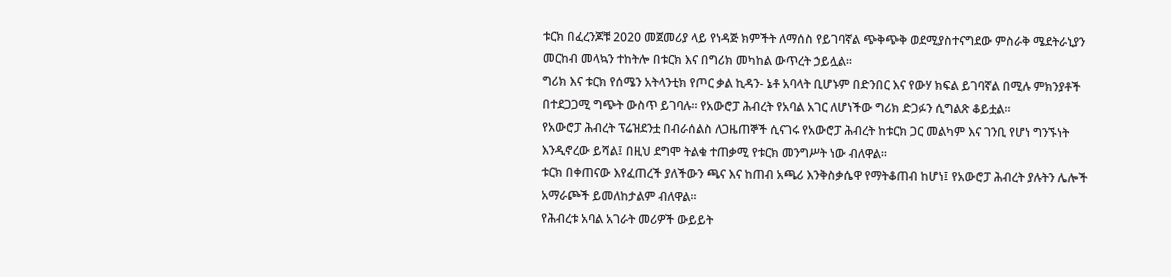ቱርክ በፈረንጆቹ 2020 መጀመሪያ ላይ የነዳጅ ክምችት ለማሰስ የይገባኛል ጭቅጭቅ ወደሚያስተናግደው ምስራቅ ሜደትራኒያን መርከብ መላኳን ተከትሎ በቱርክ እና በግሪክ መካከል ውጥረት ኃይሏል።
ግሪክ እና ቱርክ የሰሜን አትላንቲክ የጦር ቃል ኪዳን- ኔቶ አባላት ቢሆኑም በድንበር እና የውሃ ክፍል ይገባኛል በሚሉ ምክንያቶች በተደጋጋሚ ግጭት ውስጥ ይገባሉ። የአውሮፓ ሕብረት የአባል አገር ለሆነችው ግሪክ ድጋፉን ሲግልጽ ቆይቷል።
የአውሮፓ ሕብረት ፕሬዝደንቷ በብራሰልስ ለጋዜጠኞች ሲናገሩ የአውሮፓ ሕብረት ከቱርክ ጋር መልካም እና ገንቢ የሆነ ግንኙነት እንዲኖረው ይሻል፤ በዚህ ደግሞ ትልቁ ተጠቃሚ የቱርክ መንግሥት ነው ብለዋል።
ቱርክ በቀጠናው እየፈጠረች ያለችውን ጫና እና ከጠብ አጫሪ እንቅስቃሴዋ የማትቆጠብ ከሆነ፤ የአውሮፓ ሕብረት ያሉትን ሌሎች አማራጮች ይመለከታልም ብለዋል።
የሕብረቱ አባል አገራት መሪዎች ውይይት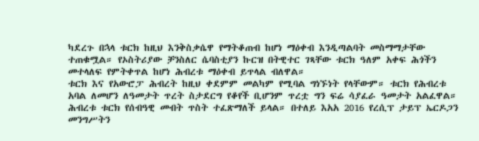ካደረጉ በኋላ ቱርክ ከዚህ እንቅስቃሴዋ የማትቆጠብ ከሆነ ማዕቀብ እንዲጣልባት መስማማታቸው ተጠቁሟል። የኦስትሪያው ቻንስለር ሴባስቲያን ኩርዝ በትዊተር ገጻቸው ቱርክ ዓለም አቀፍ ሕጎችን መተላለፍ የምትቀጥል ከሆነ ሕብረቱ ማዕቀብ ይጥላል ብለዋል።
ቱርክ እና የአውሮፓ ሕብረት ከዚህ ቀደምም መልካም የሚባል ግነኙነት የላቸውም። ቱርክ የሕብረቱ አባል ለመሆን ለዓመታት ጥረት ስታደርግ የቆየች ቢሆንም ጥረቷ ግን ፍሬ ሳያፈራ ዓመታት አልፈዋል።
ሕብረቱ ቱርክ የሰብዓዊ መብት ጥስት ተፈጽማለች ይላል። በተለይ እአአ 2016 የረሲፕ ታይፕ ኤርዶጋን መንግሥትን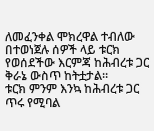ለመፈንቀል ሞክረዋል ተብለው በተወነጀሉ ሰዎች ላይ ቱርክ የወሰደችው እርምጃ ከሕብረቱ ጋር ቅራኔ ውስጥ ከትቷታል።
ቱርክ ምንም እንኳ ከሕብረቱ ጋር ጥሩ የሚባል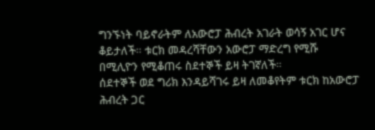ግንኙነት ባይኖራትም ለአውሮፓ ሕብረት አገራት ወሳኝ አገር ሆና ቆይታለች። ቱርክ መዳረሻቸውን አውሮፓ ማድረግ የሚሹ በሚሊዮን የሚቆጠሩ ስደተኞች ይዛ ትገኛለች።
ሰደተኞች ወደ ግሪክ እንዳይሻገሩ ይዛ ለመቆየትም ቱርክ ከአውሮፓ ሕብረት ጋር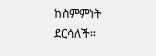ከስምምነት ደርሳለች።